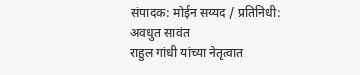संपादक: मोईन सय्यद / प्रतिनिधी: अवधुत सावंत
राहुल गांधी यांच्या नेतृत्वात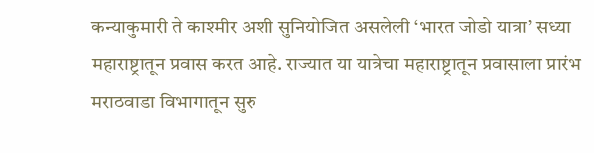कन्याकुमारी ते काश्मीर अशी सुनियोजित असलेली ‘भारत जोडो यात्रा’ सध्या महाराष्ट्रातून प्रवास करत आहे. राज्यात या यात्रेचा महाराष्ट्रातून प्रवासाला प्रारंभ मराठवाडा विभागातून सुरु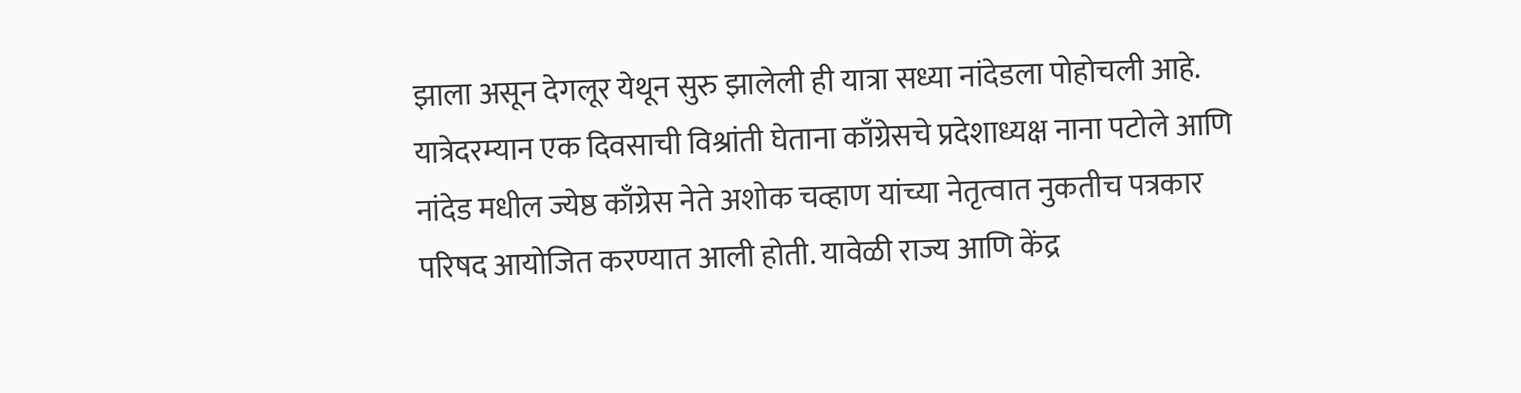झाला असून देगलूर येथून सुरु झालेली ही यात्रा सध्या नांदेडला पोहोचली आहे. यात्रेदरम्यान एक दिवसाची विश्रांती घेताना काँग्रेसचे प्रदेशाध्यक्ष नाना पटोले आणि नांदेड मधील ज्येष्ठ काँग्रेस नेते अशोक चव्हाण यांच्या नेतृत्वात नुकतीच पत्रकार परिषद आयोजित करण्यात आली होती. यावेळी राज्य आणि केंद्र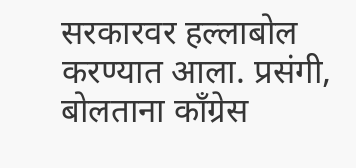सरकारवर हल्लाबोल करण्यात आला. प्रसंगी, बोलताना काँग्रेस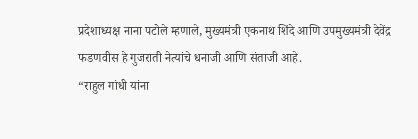प्रदेशाध्यक्ष नाना पटोले म्हणाले, मुख्यमंत्री एकनाथ शिंदे आणि उपमुख्यमंत्री देवेंद्र फडणवीस हे गुजराती नेत्यांचे धनाजी आणि संताजी आहे.
“राहुल गांधी यांना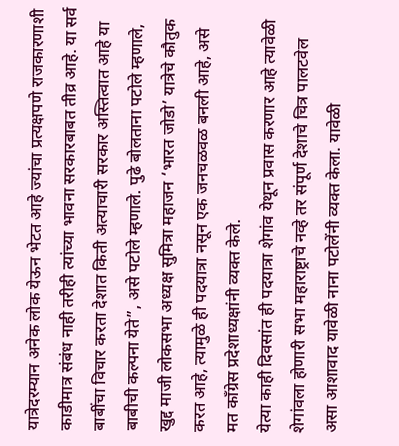यात्रेदरम्यान अनेक लोक येऊन भेटत आहे ज्यांचा प्रत्यक्षपणे राजकारणाशी काडीमात्र संबंध नाही तरीही त्यांच्या भावना सरकारबाबत तीव्र आहे. या सर्व बाबींचा विचार करता देशात किती अत्याचारी सरकार अस्तित्वात आहे या बाबीची कल्पना येते”, असे पटोले म्हणाले. पुढे बोलताना पटोले म्हणाले, खुद्द माजी लोकसभा अध्यक्ष सुमित्रा महाजन ‘भारत जोडो’ यात्रेचे कौतुक करत आहे, त्यामुळे ही पदयात्रा नसून एक जनचळवळ बनली आहे, असे मत काँग्रेस प्रदेशाध्यक्षांनी व्यक्त केले.
येत्या काही दिवसांत ही पदयात्रा शेगांव येथून प्रवास करणार आहे त्यावेळी शेगांवला होणारी सभा महाराष्ट्राचे नव्हे तर संपूर्ण देशाचे चित्र पालटवेल असा आशावाद यावेळी नाना पटोलेंनी व्यक्त केला. यावेळी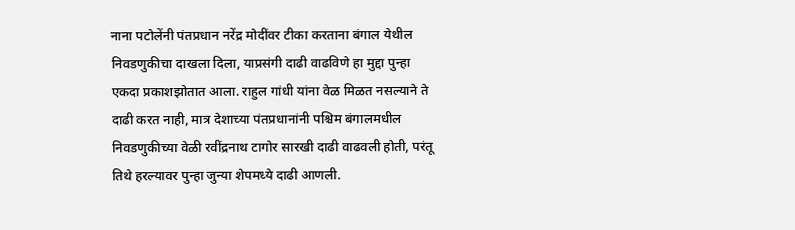नाना पटोलेंनी पंतप्रधान नरेंद्र मोदींवर टीका करताना बंगाल येथील निवडणुकीचा दाखला दिला, याप्रसंगी दाढी वाढविणे हा मुद्दा पुन्हा एकदा प्रकाशझोतात आला. राहुल गांधी यांना वेळ मिळत नसल्याने ते दाढी करत नाही, मात्र देशाच्या पंतप्रधानांनी पश्चिम बंगालमधील निवडणुकीच्या वेळी रवींद्रनाथ टागोर सारखी दाढी वाढवली होती, परंतू तिथे हरल्यावर पुन्हा जुन्या शेपमध्ये दाढी आणली.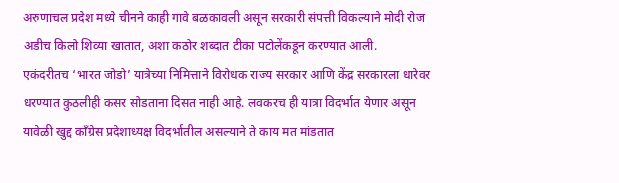अरुणाचल प्रदेश मध्ये चीनने काही गावे बळकावली असून सरकारी संपत्ती विकल्याने मोदी रोज अडीच किलो शिव्या खातात, अशा कठोर शब्दात टीका पटोलेंकडून करण्यात आली.
एकंदरीतच ‘भारत जोडो’ यात्रेच्या निमित्ताने विरोधक राज्य सरकार आणि केंद्र सरकारला धारेवर धरण्यात कुठलीही कसर सोडताना दिसत नाही आहे. लवकरच ही यात्रा विदर्भात येणार असून यावेळी खुद्द काँग्रेस प्रदेशाध्यक्ष विदर्भातील असल्याने ते काय मत मांडतात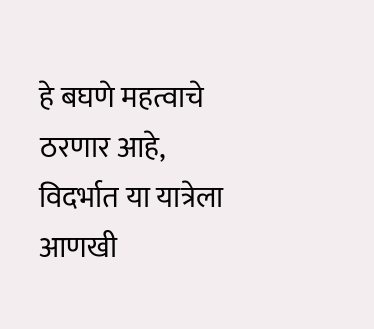हे बघणे महत्वाचे ठरणार आहे, विदर्भात या यात्रेला आणखी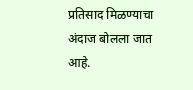प्रतिसाद मिळण्याचा अंदाज बोलला जात आहे.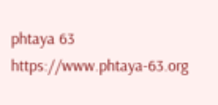phtaya 63 https://www.phtaya-63.org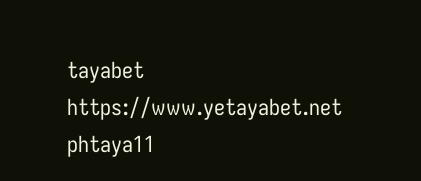tayabet https://www.yetayabet.net
phtaya11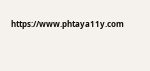https://www.phtaya11y.com